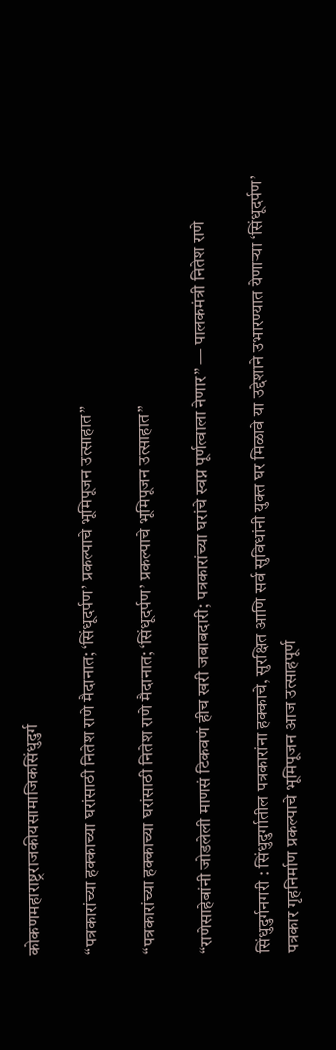कोकणमहाराष्ट्रराजकीयसामाजिकसिंधुदुर्ग

“पत्रकारांच्या हक्काच्या घरांसाठी नितेश राणे मैदानात; ‘सिंधूदर्पण’ प्रकल्पाचे भूमिपूजन उत्साहात”

“पत्रकारांच्या हक्काच्या घरांसाठी नितेश राणे मैदानात; ‘सिंधूदर्पण’ प्रकल्पाचे भूमिपूजन उत्साहात”

“राणेसाहेबांनी जोडलेली माणसं टिकवणं हीच खरी जबाबदारी; पत्रकारांच्या घरांचे स्वप्न पूर्णत्वाला नेणार” — पालकमंत्री नितेश राणे

सिंधुदुर्गनगरी : सिंधुदुर्गातील पत्रकारांना हक्काचे, सुरक्षित आणि सर्व सुविधांनी युक्त घर मिळावे या उद्देशाने उभारण्यात येणाऱ्या ‘सिंधूदर्पण’ पत्रकार गृहनिर्माण प्रकल्पाचे भूमिपूजन आज उत्साहपूर्ण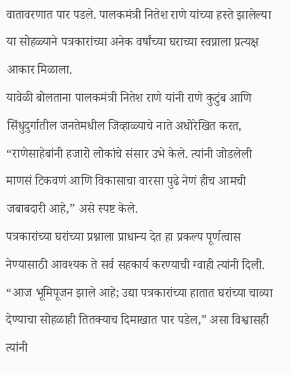वातावरणात पार पडले. पालकमंत्री नितेश राणे यांच्या हस्ते झालेल्या या सोहळ्याने पत्रकारांच्या अनेक वर्षांच्या घराच्या स्वप्नाला प्रत्यक्ष आकार मिळाला.
यावेळी बोलताना पालकमंत्री नितेश राणे यांनी राणे कुटुंब आणि सिंधुदुर्गातील जनतेमधील जिव्हाळ्याचे नाते अधोरेखित करत, “राणेसाहेबांनी हजारो लोकांचे संसार उभे केले. त्यांनी जोडलेली माणसं टिकवणं आणि विकासाचा वारसा पुढे नेणं हीच आमची जबाबदारी आहे,” असे स्पष्ट केले.
पत्रकारांच्या घरांच्या प्रश्नाला प्राधान्य देत हा प्रकल्प पूर्णत्वास नेण्यासाठी आवश्यक ते सर्व सहकार्य करण्याची ग्वाही त्यांनी दिली. “आज भूमिपूजन झाले आहे; उद्या पत्रकारांच्या हातात घरांच्या चाव्या देण्याचा सोहळाही तितक्याच दिमाखात पार पडेल,” असा विश्वासही त्यांनी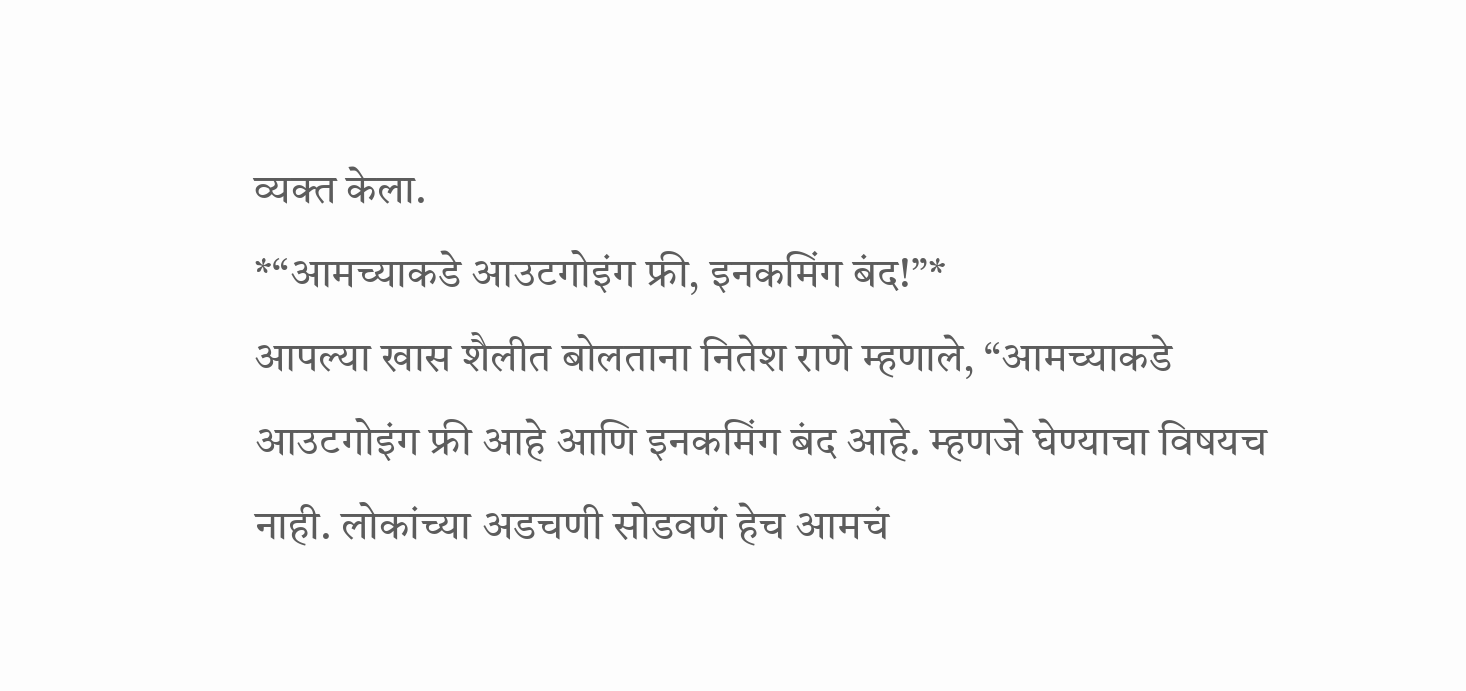व्यक्त केला.
*“आमच्याकडे आउटगोइंग फ्री, इनकमिंग बंद!”*
आपल्या खास शैलीत बोलताना नितेश राणे म्हणाले, “आमच्याकडे आउटगोइंग फ्री आहे आणि इनकमिंग बंद आहे. म्हणजे घेण्याचा विषयच नाही. लोकांच्या अडचणी सोडवणं हेच आमचं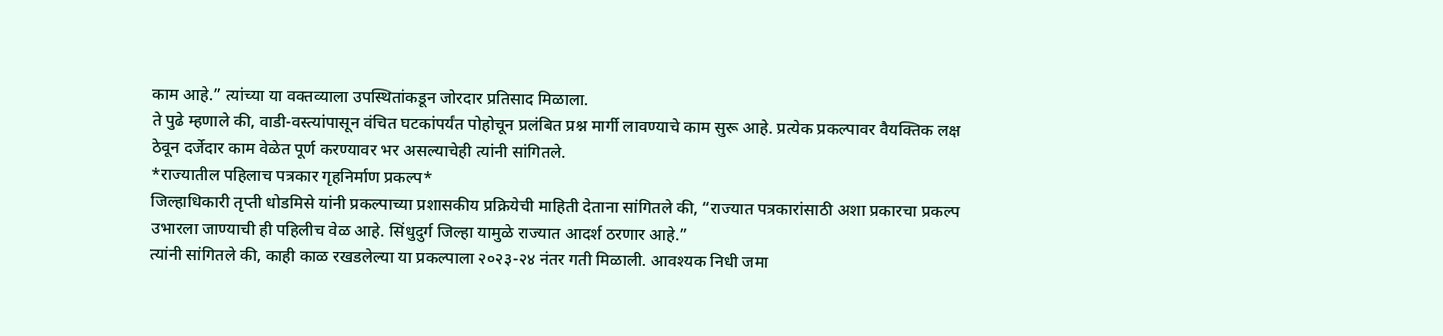काम आहे.” त्यांच्या या वक्तव्याला उपस्थितांकडून जोरदार प्रतिसाद मिळाला.
ते पुढे म्हणाले की, वाडी-वस्त्यांपासून वंचित घटकांपर्यंत पोहोचून प्रलंबित प्रश्न मार्गी लावण्याचे काम सुरू आहे. प्रत्येक प्रकल्पावर वैयक्तिक लक्ष ठेवून दर्जेदार काम वेळेत पूर्ण करण्यावर भर असल्याचेही त्यांनी सांगितले.
*राज्यातील पहिलाच पत्रकार गृहनिर्माण प्रकल्प*
जिल्हाधिकारी तृप्ती धोडमिसे यांनी प्रकल्पाच्या प्रशासकीय प्रक्रियेची माहिती देताना सांगितले की, “राज्यात पत्रकारांसाठी अशा प्रकारचा प्रकल्प उभारला जाण्याची ही पहिलीच वेळ आहे. सिंधुदुर्ग जिल्हा यामुळे राज्यात आदर्श ठरणार आहे.”
त्यांनी सांगितले की, काही काळ रखडलेल्या या प्रकल्पाला २०२३-२४ नंतर गती मिळाली. आवश्यक निधी जमा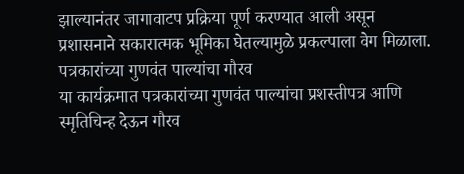झाल्यानंतर जागावाटप प्रक्रिया पूर्ण करण्यात आली असून प्रशासनाने सकारात्मक भूमिका घेतल्यामुळे प्रकल्पाला वेग मिळाला.
पत्रकारांच्या गुणवंत पाल्यांचा गौरव
या कार्यक्रमात पत्रकारांच्या गुणवंत पाल्यांचा प्रशस्तीपत्र आणि स्मृतिचिन्ह देऊन गौरव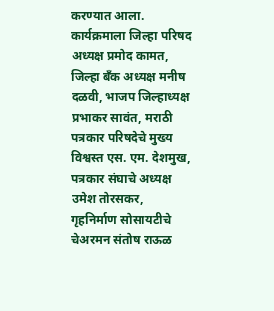करण्यात आला. कार्यक्रमाला जिल्हा परिषद अध्यक्ष प्रमोद कामत, जिल्हा बँक अध्यक्ष मनीष दळवी, भाजप जिल्हाध्यक्ष प्रभाकर सावंत, मराठी पत्रकार परिषदेचे मुख्य विश्वस्त एस. एम. देशमुख, पत्रकार संघाचे अध्यक्ष उमेश तोरसकर, गृहनिर्माण सोसायटीचे चेअरमन संतोष राऊळ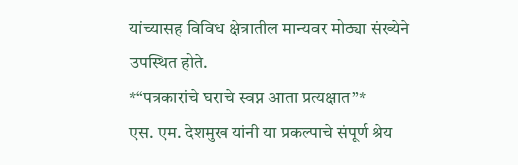यांच्यासह विविध क्षेत्रातील मान्यवर मोठ्या संख्येने उपस्थित होते.
*“पत्रकारांचे घराचे स्वप्न आता प्रत्यक्षात”*
एस. एम. देशमुख यांनी या प्रकल्पाचे संपूर्ण श्रेय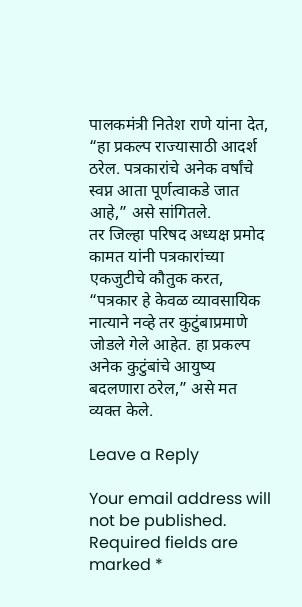पालकमंत्री नितेश राणे यांना देत, “हा प्रकल्प राज्यासाठी आदर्श ठरेल. पत्रकारांचे अनेक वर्षांचे स्वप्न आता पूर्णत्वाकडे जात आहे,” असे सांगितले.
तर जिल्हा परिषद अध्यक्ष प्रमोद कामत यांनी पत्रकारांच्या एकजुटीचे कौतुक करत, “पत्रकार हे केवळ व्यावसायिक नात्याने नव्हे तर कुटुंबाप्रमाणे जोडले गेले आहेत. हा प्रकल्प अनेक कुटुंबांचे आयुष्य बदलणारा ठरेल,” असे मत व्यक्त केले.

Leave a Reply

Your email address will not be published. Required fields are marked *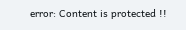error: Content is protected !!